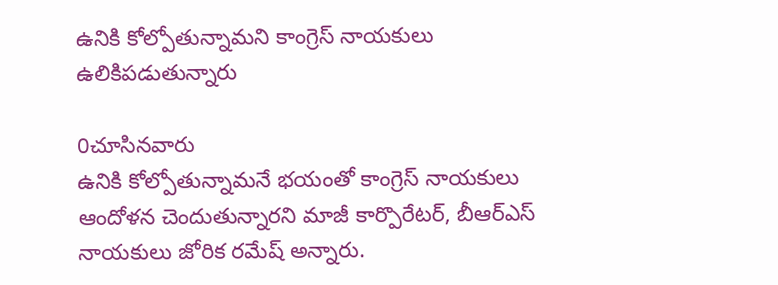ఉనికి కోల్పోతున్నామ‌ని కాంగ్రెస్ నాయ‌కులు ఉలికిప‌డుతున్నారు

0చూసినవారు
ఉనికి కోల్పోతున్నామనే భయంతో కాంగ్రెస్ నాయకులు ఆందోళన చెందుతున్నారని మాజీ కార్పొరేటర్, బీఆర్ఎస్ నాయకులు జోరిక రమేష్ అన్నారు.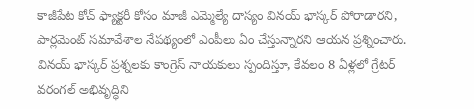కాజీపేట కోచ్ ఫ్యాక్టరీ కోసం మాజీ ఎమ్మెల్యే దాస్యం వినయ్ భాస్కర్ పోరాడారని, పార్లమెంట్ సమావేశాల నేపథ్యంలో ఎంపీలు ఏం చేస్తున్నారని ఆయన ప్రశ్నించారు. వినయ్ భాస్కర్ ప్రశ్నలకు కాంగ్రెస్ నాయకులు స్పందిస్తూ, కేవలం 8 ఏళ్లలో గ్రేటర్ వరంగల్ అభివృద్ధిని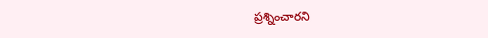ప్రశ్నించారని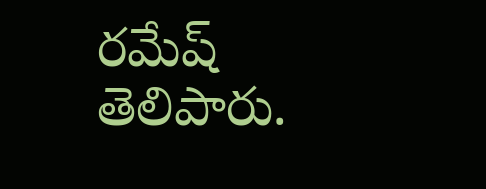రమేష్ తెలిపారు.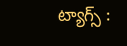ట్యాగ్స్ :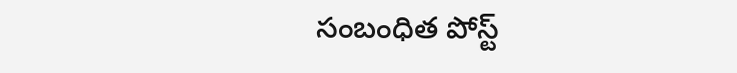సంబంధిత పోస్ట్